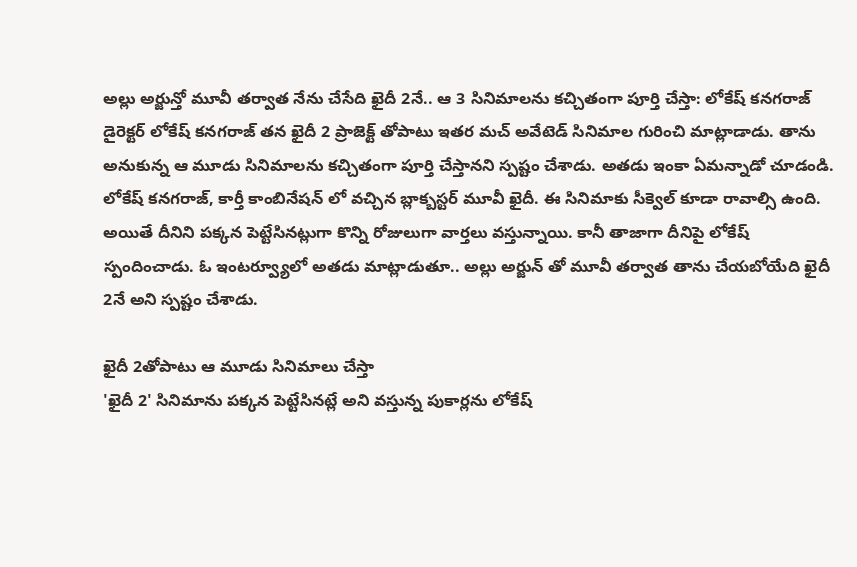అల్లు అర్జున్తో మూవీ తర్వాత నేను చేసేది ఖైదీ 2నే.. ఆ 3 సినిమాలను కచ్చితంగా పూర్తి చేస్తా: లోకేష్ కనగరాజ్
డైరెక్టర్ లోకేష్ కనగరాజ్ తన ఖైదీ 2 ప్రాజెక్ట్ తోపాటు ఇతర మచ్ అవేటెడ్ సినిమాల గురించి మాట్లాడాడు. తాను అనుకున్న ఆ మూడు సినిమాలను కచ్చితంగా పూర్తి చేస్తానని స్పష్టం చేశాడు. అతడు ఇంకా ఏమన్నాడో చూడండి.
లోకేష్ కనగరాజ్, కార్తీ కాంబినేషన్ లో వచ్చిన బ్లాక్బస్టర్ మూవీ ఖైదీ. ఈ సినిమాకు సీక్వెల్ కూడా రావాల్సి ఉంది. అయితే దీనిని పక్కన పెట్టేసినట్లుగా కొన్ని రోజులుగా వార్తలు వస్తున్నాయి. కానీ తాజాగా దీనిపై లోకేష్ స్పందించాడు. ఓ ఇంటర్వ్యూలో అతడు మాట్లాడుతూ.. అల్లు అర్జున్ తో మూవీ తర్వాత తాను చేయబోయేది ఖైదీ 2నే అని స్పష్టం చేశాడు.

ఖైదీ 2తోపాటు ఆ మూడు సినిమాలు చేస్తా
'ఖైదీ 2' సినిమాను పక్కన పెట్టేసినట్లే అని వస్తున్న పుకార్లను లోకేష్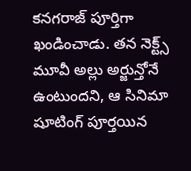కనగరాజ్ పూర్తిగా ఖండించాడు. తన నెక్ట్స్ మూవీ అల్లు అర్జున్తోనే ఉంటుందని, ఆ సినిమా షూటింగ్ పూర్తయిన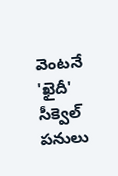వెంటనే 'ఖైదీ' సీక్వెల్ పనులు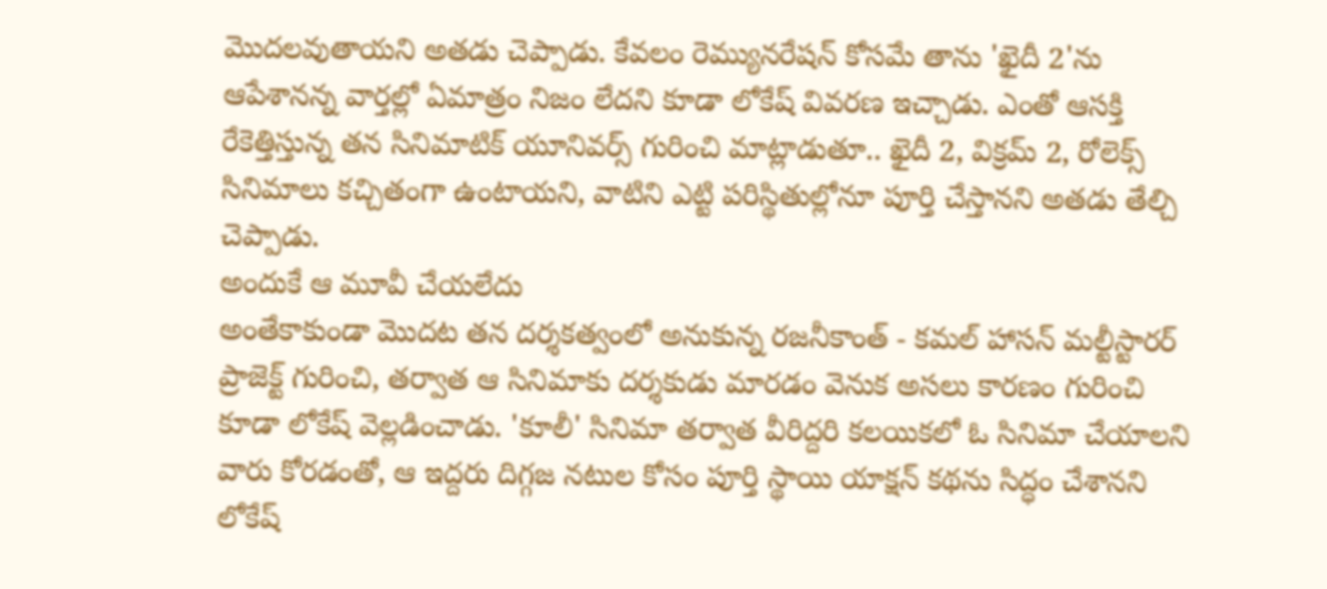మొదలవుతాయని అతడు చెప్పాడు. కేవలం రెమ్యునరేషన్ కోసమే తాను 'ఖైదీ 2'ను ఆపేశానన్న వార్తల్లో ఏమాత్రం నిజం లేదని కూడా లోకేష్ వివరణ ఇచ్చాడు. ఎంతో ఆసక్తి రేకెత్తిస్తున్న తన సినిమాటిక్ యూనివర్స్ గురించి మాట్లాడుతూ.. ఖైదీ 2, విక్రమ్ 2, రోలెక్స్ సినిమాలు కచ్చితంగా ఉంటాయని, వాటిని ఎట్టి పరిస్థితుల్లోనూ పూర్తి చేస్తానని అతడు తేల్చి చెప్పాడు.
అందుకే ఆ మూవీ చేయలేదు
అంతేకాకుండా మొదట తన దర్శకత్వంలో అనుకున్న రజనీకాంత్ - కమల్ హాసన్ మల్టీస్టారర్ ప్రాజెక్ట్ గురించి, తర్వాత ఆ సినిమాకు దర్శకుడు మారడం వెనుక అసలు కారణం గురించి కూడా లోకేష్ వెల్లడించాడు. 'కూలీ' సినిమా తర్వాత వీరిద్దరి కలయికలో ఓ సినిమా చేయాలని వారు కోరడంతో, ఆ ఇద్దరు దిగ్గజ నటుల కోసం పూర్తి స్థాయి యాక్షన్ కథను సిద్ధం చేశానని లోకేష్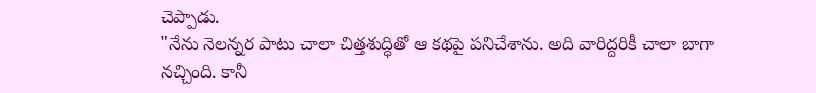చెప్పాడు.
"నేను నెలన్నర పాటు చాలా చిత్తశుద్ధితో ఆ కథపై పనిచేశాను. అది వారిద్దరికీ చాలా బాగా నచ్చింది. కానీ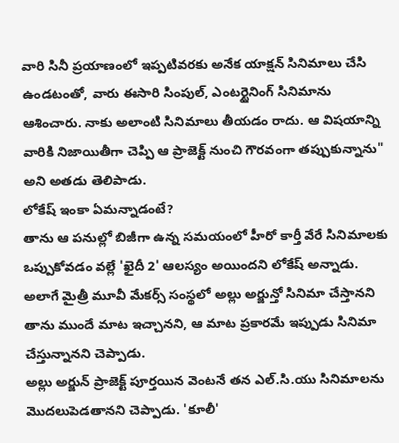వారి సినీ ప్రయాణంలో ఇప్పటివరకు అనేక యాక్షన్ సినిమాలు చేసి ఉండటంతో, వారు ఈసారి సింపుల్, ఎంటర్టైనింగ్ సినిమాను ఆశించారు. నాకు అలాంటి సినిమాలు తీయడం రాదు. ఆ విషయాన్ని వారికి నిజాయితీగా చెప్పి ఆ ప్రాజెక్ట్ నుంచి గౌరవంగా తప్పుకున్నాను" అని అతడు తెలిపాడు.
లోకేష్ ఇంకా ఏమన్నాడంటే?
తాను ఆ పనుల్లో బిజీగా ఉన్న సమయంలో హీరో కార్తీ వేరే సినిమాలకు ఒప్పుకోవడం వల్లే 'ఖైదీ 2' ఆలస్యం అయిందని లోకేష్ అన్నాడు. అలాగే మైత్రీ మూవీ మేకర్స్ సంస్థలో అల్లు అర్జున్తో సినిమా చేస్తానని తాను ముందే మాట ఇచ్చానని, ఆ మాట ప్రకారమే ఇప్పుడు సినిమా చేస్తున్నానని చెప్పాడు.
అల్లు అర్జున్ ప్రాజెక్ట్ పూర్తయిన వెంటనే తన ఎల్.సి.యు సినిమాలను మొదలుపెడతానని చెప్పాడు. 'కూలీ'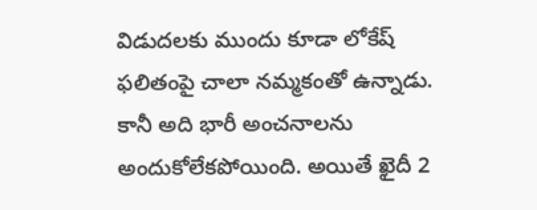విడుదలకు ముందు కూడా లోకేష్ ఫలితంపై చాలా నమ్మకంతో ఉన్నాడు. కానీ అది భారీ అంచనాలను అందుకోలేకపోయింది. అయితే ఖైదీ 2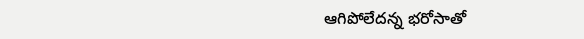ఆగిపోలేదన్న భరోసాతో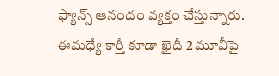ఫ్యాన్స్ ఆనందం వ్యక్తం చేస్తున్నారు.
ఈమధ్యే కార్తీ కూడా ఖైదీ 2 మూవీపై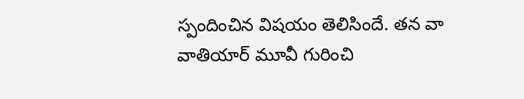స్పందించిన విషయం తెలిసిందే. తన వా వాతియార్ మూవీ గురించి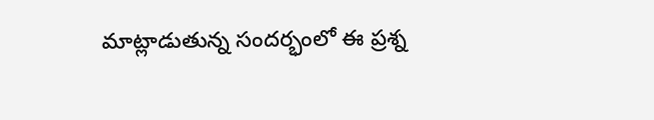మాట్లాడుతున్న సందర్భంలో ఈ ప్రశ్న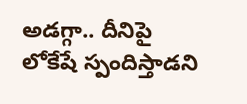అడగ్గా.. దీనిపై లోకేషే స్పందిస్తాడని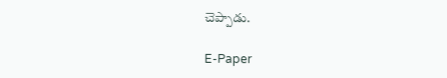చెప్పాడు.

E-Paper